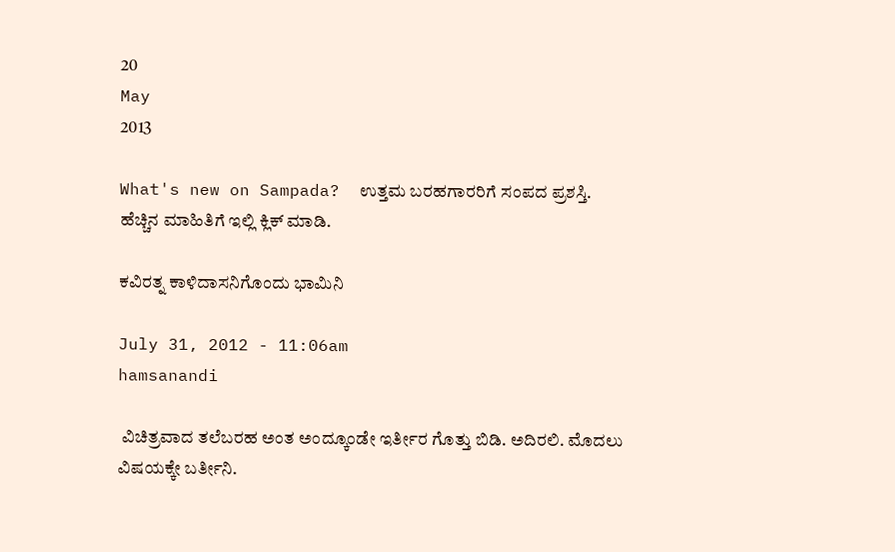20
May
2013

What's new on Sampada?  ಉತ್ತಮ ಬರಹಗಾರರಿಗೆ ಸಂಪದ ಪ್ರಶಸ್ತಿ. ಹೆಚ್ಚಿನ ಮಾಹಿತಿಗೆ ಇಲ್ಲಿ ಕ್ಲಿಕ್ ಮಾಡಿ.

ಕವಿರತ್ನ ಕಾಳಿದಾಸನಿಗೊಂದು ಭಾಮಿನಿ

July 31, 2012 - 11:06am
hamsanandi

 ವಿಚಿತ್ರವಾದ ತಲೆಬರಹ ಅಂತ ಅಂದ್ಕೂಂಡೇ ಇರ್ತೀರ ಗೊತ್ತು ಬಿಡಿ. ಅದಿರಲಿ. ಮೊದಲು ವಿಷಯಕ್ಕೇ ಬರ್ತೀನಿ.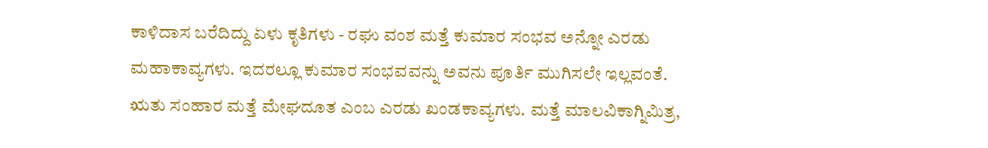ಕಾಳಿದಾಸ ಬರೆದಿದ್ದು ಏಳು ಕೃತಿಗಳು - ರಘು ವಂಶ ಮತ್ತೆ ಕುಮಾರ ಸಂಭವ ಅನ್ನೋ ಎರಡು ಮಹಾಕಾವ್ಯಗಳು. ಇದರಲ್ಲೂ ಕುಮಾರ ಸಂಭವವನ್ನು ಅವನು ಪೂರ್ತಿ ಮುಗಿಸಲೇ ಇಲ್ಲವಂತೆ. ಋತು ಸಂಹಾರ ಮತ್ತೆ ಮೇಘದೂತ ಎಂಬ ಎರಡು ಖಂಡಕಾವ್ಯಗಳು. ಮತ್ತೆ ಮಾಲವಿಕಾಗ್ನಿಮಿತ್ರ,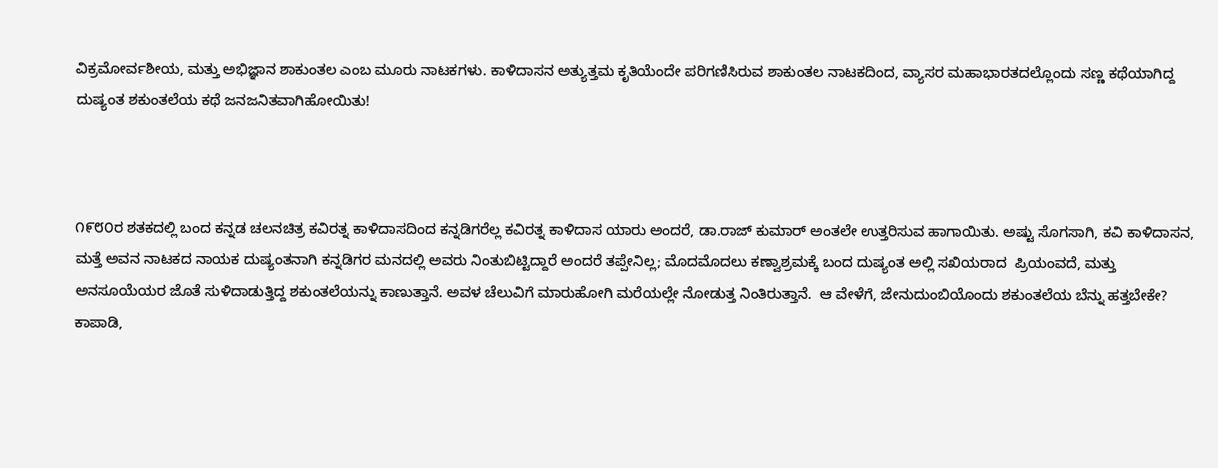ವಿಕ್ರಮೋರ್ವಶೀಯ, ಮತ್ತು ಅಭಿಜ್ಞಾನ ಶಾಕುಂತಲ ಎಂಬ ಮೂರು ನಾಟಕಗಳು. ಕಾಳಿದಾಸನ ಅತ್ಯುತ್ತಮ ಕೃತಿಯೆಂದೇ ಪರಿಗಣಿಸಿರುವ ಶಾಕುಂತಲ ನಾಟಕದಿಂದ, ವ್ಯಾಸರ ಮಹಾಭಾರತದಲ್ಲೊಂದು ಸಣ್ಣ ಕಥೆಯಾಗಿದ್ದ ದುಷ್ಯಂತ ಶಕುಂತಲೆಯ ಕಥೆ ಜನಜನಿತವಾಗಿಹೋಯಿತು!



೧೯೮೦ರ ಶತಕದಲ್ಲಿ ಬಂದ ಕನ್ನಡ ಚಲನಚಿತ್ರ ಕವಿರತ್ನ ಕಾಳಿದಾಸದಿಂದ ಕನ್ನಡಿಗರೆಲ್ಲ ಕವಿರತ್ನ ಕಾಳಿದಾಸ ಯಾರು ಅಂದರೆ, ಡಾ.ರಾಜ್ ಕುಮಾರ್ ಅಂತಲೇ ಉತ್ತರಿಸುವ ಹಾಗಾಯಿತು. ಅಷ್ಟು ಸೊಗಸಾಗಿ, ಕವಿ ಕಾಳಿದಾಸನ, ಮತ್ತೆ ಅವನ ನಾಟಕದ ನಾಯಕ ದುಷ್ಯಂತನಾಗಿ ಕನ್ನಡಿಗರ ಮನದಲ್ಲಿ ಅವರು ನಿಂತುಬಿಟ್ಟಿದ್ದಾರೆ ಅಂದರೆ ತಪ್ಪೇನಿಲ್ಲ; ಮೊದಮೊದಲು ಕಣ್ವಾಶ್ರಮಕ್ಕೆ ಬಂದ ದುಷ್ಯಂತ ಅಲ್ಲಿ ಸಖಿಯರಾದ  ಪ್ರಿಯಂವದೆ, ಮತ್ತು ಅನಸೂಯೆಯರ ಜೊತೆ ಸುಳಿದಾಡುತ್ತಿದ್ದ ಶಕುಂತಲೆಯನ್ನು ಕಾಣುತ್ತಾನೆ. ಅವಳ ಚೆಲುವಿಗೆ ಮಾರುಹೋಗಿ ಮರೆಯಲ್ಲೇ ನೋಡುತ್ತ ನಿಂತಿರುತ್ತಾನೆ.  ಆ ವೇಳೆಗೆ, ಜೇನುದುಂಬಿಯೊಂದು ಶಕುಂತಲೆಯ ಬೆನ್ನು ಹತ್ತಬೇಕೇ? ಕಾಪಾಡಿ,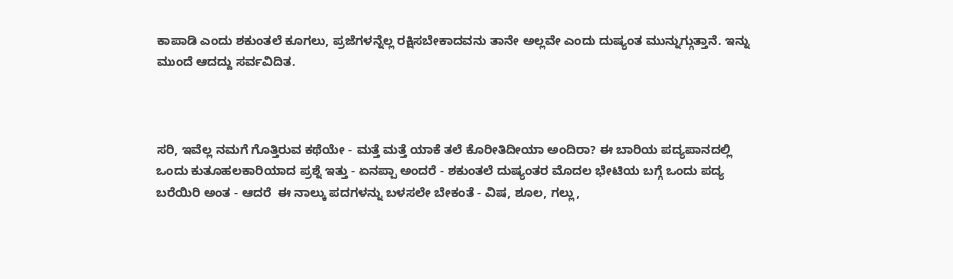ಕಾಪಾಡಿ ಎಂದು ಶಕುಂತಲೆ ಕೂಗಲು, ಪ್ರಜೆಗಳನ್ನೆಲ್ಲ ರಕ್ಷಿಸಬೇಕಾದವನು ತಾನೇ ಅಲ್ಲವೇ ಎಂದು ದುಷ್ಯಂತ ಮುನ್ನುಗ್ಗುತ್ತಾನೆ. ಇನ್ನು ಮುಂದೆ ಆದದ್ದು ಸರ್ವವಿದಿತ.



ಸರಿ, ಇವೆಲ್ಲ ನಮಗೆ ಗೊತ್ತಿರುವ ಕಥೆಯೇ - ಮತ್ತೆ ಮತ್ತೆ ಯಾಕೆ ತಲೆ ಕೊರೀತಿದೀಯಾ ಅಂದಿರಾ? ಈ ಬಾರಿಯ ಪದ್ಯಪಾನದಲ್ಲಿ ಒಂದು ಕುತೂಹಲಕಾರಿಯಾದ ಪ್ರಶ್ನೆ ಇತ್ತು - ಏನಪ್ಪಾ ಅಂದರೆ - ಶಕುಂತಲೆ ದುಷ್ಯಂತರ ಮೊದಲ ಭೇಟಿಯ ಬಗ್ಗೆ ಒಂದು ಪದ್ಯ ಬರೆಯಿರಿ ಅಂತ - ಆದರೆ  ಈ ನಾಲ್ಕು ಪದಗಳನ್ನು ಬಳಸಲೇ ಬೇಕಂತೆ - ವಿಷ, ಶೂಲ, ಗಲ್ಲು,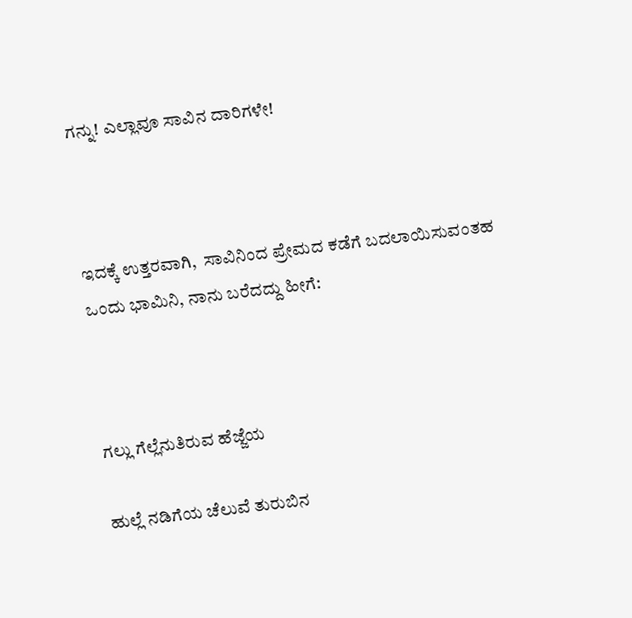ಗನ್ನು! ಎಲ್ಲಾವೂ ಸಾವಿನ ದಾರಿಗಳೇ!



ಇದಕ್ಕೆ ಉತ್ತರವಾಗಿ,  ಸಾವಿನಿಂದ ಪ್ರೇಮದ ಕಡೆಗೆ ಬದಲಾಯಿಸುವಂತಹ ಒಂದು ಭಾಮಿನಿ, ನಾನು ಬರೆದದ್ದು ಹೀಗೆ:



ಗಲ್ಲು ಗೆಲ್ಲೆನುತಿರುವ ಹೆಜ್ಜೆಯ

ಹುಲ್ಲೆ ನಡಿಗೆಯ ಚೆಲುವೆ ತುರುಬಿನ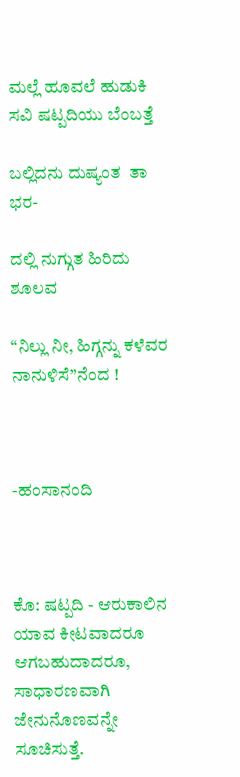ಮಲ್ಲೆ ಹೂವಲೆ ಹುಡುಕಿ ಸವಿ ಷಟ್ಪದಿಯು ಬೆಂಬತ್ತೆ

ಬಲ್ಲಿದನು ದುಷ್ಯಂತ  ತಾ ಭರ-

ದಲ್ಲಿ ನುಗ್ಗುತ ಹಿರಿದು ಶೂಲವ

“ನಿಲ್ಲು ನೀ, ಹಿಗ್ಗನ್ನು ಕಳೆವರ ನಾನುಳಿಸೆ”ನೆಂದ !



-ಹಂಸಾನಂದಿ



ಕೊ: ಷಟ್ಪದಿ - ಆರುಕಾಲಿನ ಯಾವ ಕೀಟವಾದರೂ ಆಗಬಹುದಾದರೂ, ಸಾಧಾರಣವಾಗಿ ಜೇನುನೊಣವನ್ನೇ ಸೂಚಿಸುತ್ತೆ.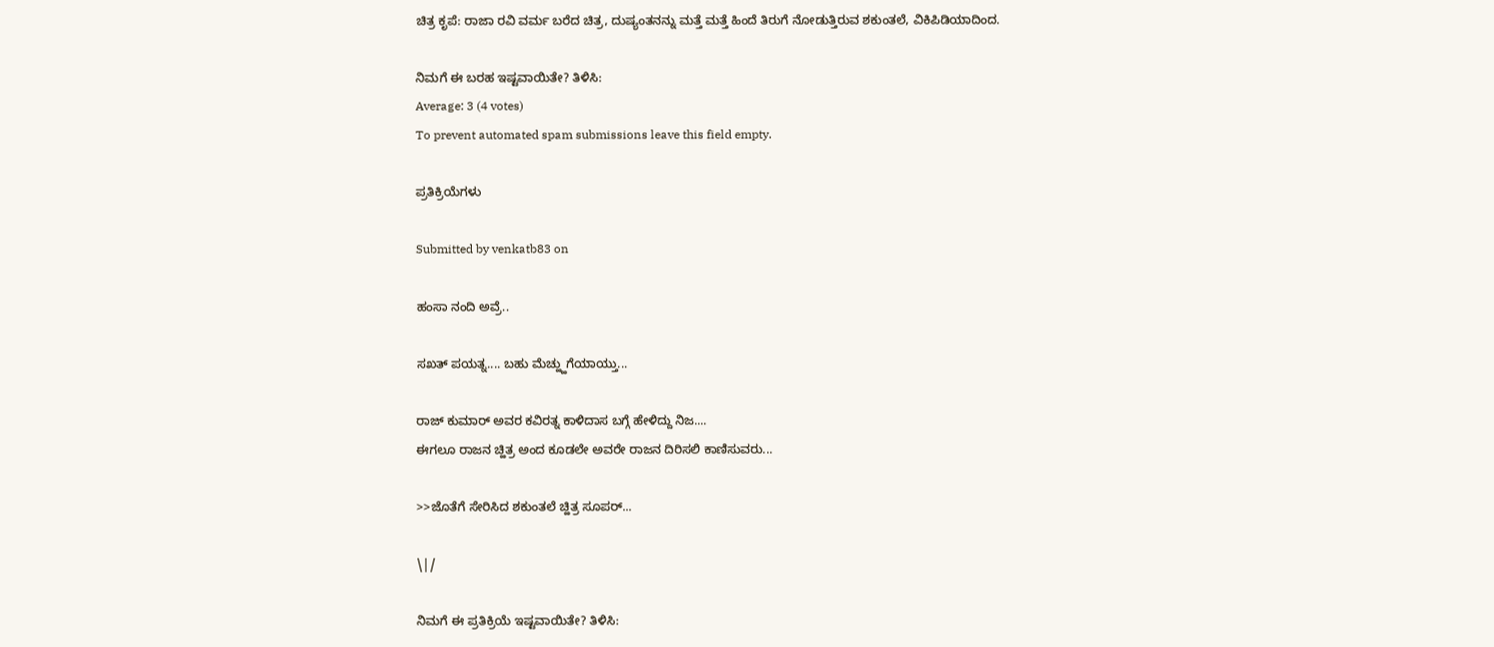ಚಿತ್ರ ಕೃಪೆ: ರಾಜಾ ರವಿ ವರ್ಮ ಬರೆದ ಚಿತ್ರ, ದುಷ್ಯಂತನನ್ನು ಮತ್ತೆ ಮತ್ತೆ ಹಿಂದೆ ತಿರುಗೆ ನೋಡುತ್ತಿರುವ ಶಕುಂತಲೆ, ವಿಕಿಪಿಡಿಯಾದಿಂದ.

ನಿಮಗೆ ಈ ಬರಹ ಇಷ್ಟವಾಯಿತೇ? ತಿಳಿಸಿ:
Average: 3 (4 votes)
To prevent automated spam submissions leave this field empty.

ಪ್ರತಿಕ್ರಿಯೆಗಳು

Submitted by venkatb83 on

ಹಂಸಾ ನಂದಿ ಅವ್ರೆ..

ಸಖತ್ ಪಯತ್ನ.... ಬಹು ಮೆಚ್ಹ್ಹುಗೆಯಾಯ್ತು...

ರಾಜ್ ಕುಮಾರ್ ಅವರ ಕವಿರತ್ನ ಕಾಳಿದಾಸ ಬಗ್ಗೆ ಹೇಳಿದ್ದು ನಿಜ....
ಈಗಲೂ ರಾಜನ ಚ್ಹಿತ್ರ ಅಂದ ಕೂಡಲೇ ಅವರೇ ರಾಜನ ದಿರಿಸಲಿ ಕಾಣಿಸುವರು...

>>ಜೊತೆಗೆ ಸೇರಿಸಿದ ಶಕುಂತಲೆ ಚ್ಹಿತ್ರ ಸೂಪರ್...

\|/

ನಿಮಗೆ ಈ ಪ್ರತಿಕ್ರಿಯೆ ಇಷ್ಟವಾಯಿತೇ? ತಿಳಿಸಿ: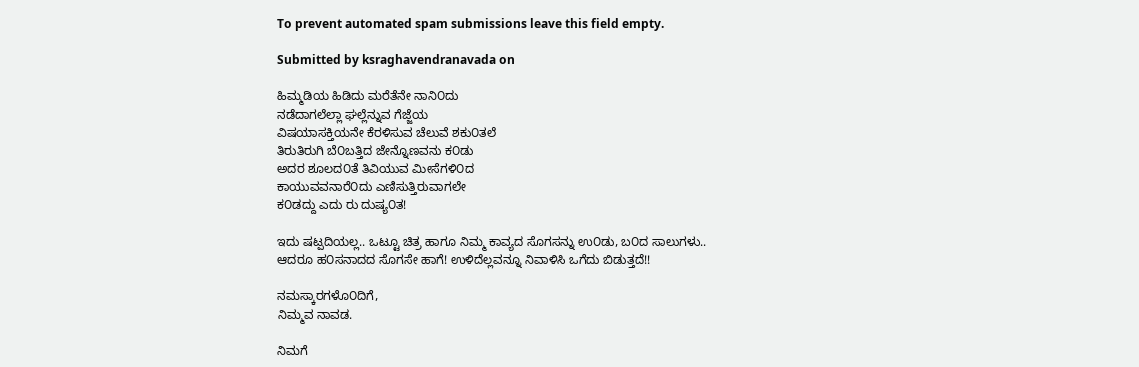To prevent automated spam submissions leave this field empty.

Submitted by ksraghavendranavada on

ಹಿಮ್ಮಡಿಯ ಹಿಡಿದು ಮರೆತೆನೇ ನಾನಿ೦ದು
ನಡೆದಾಗಲೆಲ್ಲಾ ಘಲ್ಲೆನ್ನುವ ಗೆಜ್ಜೆಯ
ವಿಷಯಾಸಕ್ತಿಯನೇ ಕೆರಳಿಸುವ ಚೆಲುವೆ ಶಕು೦ತಲೆ
ತಿರುತಿರುಗಿ ಬೆ೦ಬತ್ತಿದ ಜೇನ್ನೊಣವನು ಕ೦ಡು
ಅದರ ಶೂಲದ೦ತೆ ತಿವಿಯುವ ಮೀಸೆಗಳಿ೦ದ
ಕಾಯುವವನಾರೆ೦ದು ಎಣಿಸುತ್ತಿರುವಾಗಲೇ
ಕ೦ಡದ್ದು ಎದು ರು ದುಷ್ಯ೦ತ!

ಇದು ಷಟ್ಪದಿಯಲ್ಲ.. ಒಟ್ಟೂ ಚಿತ್ರ ಹಾಗೂ ನಿಮ್ಮ ಕಾವ್ಯದ ಸೊಗಸನ್ನು ಉ೦ಡು, ಬ೦ದ ಸಾಲುಗಳು..
ಆದರೂ ಹ೦ಸನಾದದ ಸೊಗಸೇ ಹಾಗೆ! ಉಳಿದೆಲ್ಲವನ್ನೂ ನಿವಾಳಿಸಿ ಒಗೆದು ಬಿಡುತ್ತದೆ!!

ನಮಸ್ಕಾರಗಳೊ೦ದಿಗೆ,
ನಿಮ್ಮವ ನಾವಡ.

ನಿಮಗೆ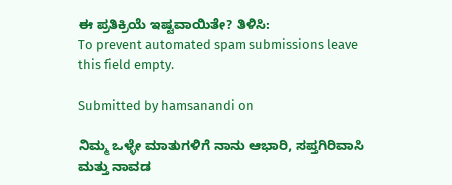ಈ ಪ್ರತಿಕ್ರಿಯೆ ಇಷ್ಟವಾಯಿತೇ? ತಿಳಿಸಿ:
To prevent automated spam submissions leave this field empty.

Submitted by hamsanandi on

ನಿಮ್ಮ ಒಳ್ಳೇ ಮಾತುಗಳಿಗೆ ನಾನು ಆಭಾರಿ, ಸಪ್ತಗಿರಿವಾಸಿ ಮತ್ತು ನಾವಡ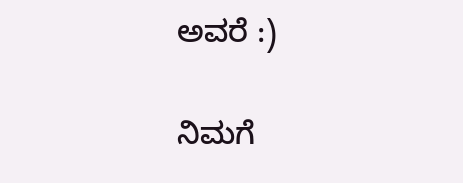ಅವರೆ :)

ನಿಮಗೆ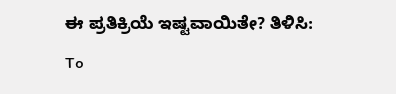ಈ ಪ್ರತಿಕ್ರಿಯೆ ಇಷ್ಟವಾಯಿತೇ? ತಿಳಿಸಿ:
To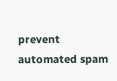prevent automated spam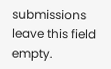submissions leave this field empty.